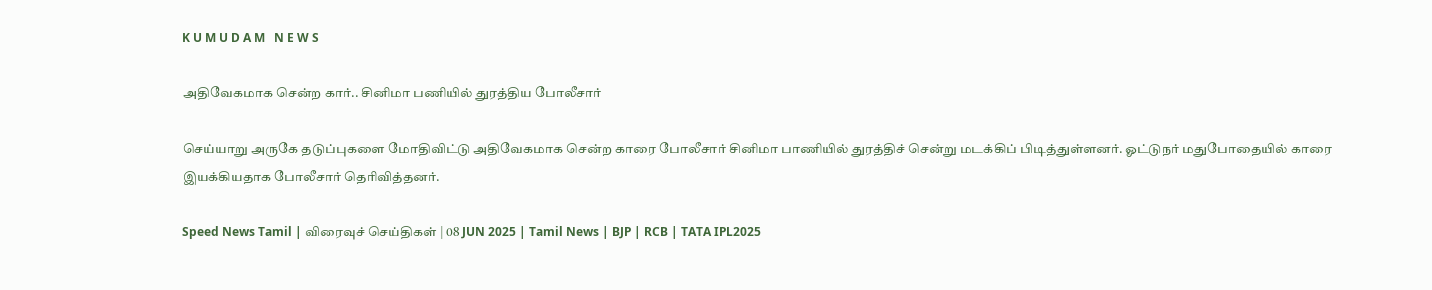K U M U D A M   N E W S

அதிவேகமாக சென்ற கார்.. சினிமா பணியில் துரத்திய போலீசார்

செய்யாறு அருகே தடுப்புகளை மோதிவிட்டு அதிவேகமாக சென்ற காரை போலீசார் சினிமா பாணியில் துரத்திச் சென்று மடக்கிப் பிடித்துள்ளனர். ஓட்டுநர் மதுபோதையில் காரை இயக்கியதாக போலீசார் தெரிவித்தனர்.

Speed News Tamil | விரைவுச் செய்திகள் | 08 JUN 2025 | Tamil News | BJP | RCB | TATA IPL2025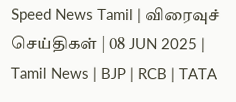Speed News Tamil | விரைவுச் செய்திகள் | 08 JUN 2025 | Tamil News | BJP | RCB | TATA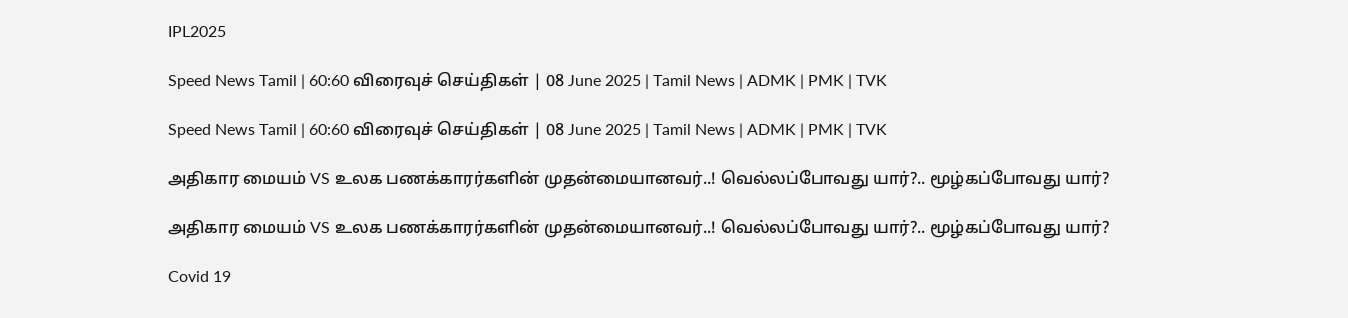IPL2025

Speed News Tamil | 60:60 விரைவுச் செய்திகள் | 08 June 2025 | Tamil News | ADMK | PMK | TVK

Speed News Tamil | 60:60 விரைவுச் செய்திகள் | 08 June 2025 | Tamil News | ADMK | PMK | TVK

அதிகார மையம் VS உலக பணக்காரர்களின் முதன்மையானவர்..! வெல்லப்போவது யார்?.. மூழ்கப்போவது யார்?

அதிகார மையம் VS உலக பணக்காரர்களின் முதன்மையானவர்..! வெல்லப்போவது யார்?.. மூழ்கப்போவது யார்?

Covid 19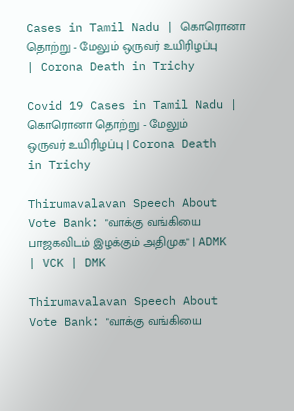Cases in Tamil Nadu | கொரொனா தொற்று - மேலும் ஒருவர் உயிரிழப்பு | Corona Death in Trichy

Covid 19 Cases in Tamil Nadu | கொரொனா தொற்று - மேலும் ஒருவர் உயிரிழப்பு | Corona Death in Trichy

Thirumavalavan Speech About Vote Bank: "வாக்கு வங்கியை பாஜகவிடம் இழக்கும் அதிமுக" | ADMK | VCK | DMK

Thirumavalavan Speech About Vote Bank: "வாக்கு வங்கியை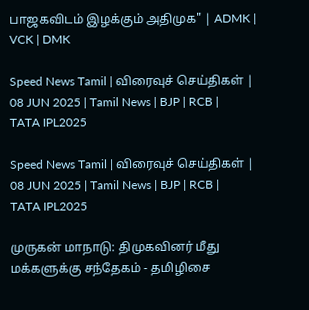பாஜகவிடம் இழக்கும் அதிமுக" | ADMK | VCK | DMK

Speed News Tamil | விரைவுச் செய்திகள் | 08 JUN 2025 | Tamil News | BJP | RCB | TATA IPL2025

Speed News Tamil | விரைவுச் செய்திகள் | 08 JUN 2025 | Tamil News | BJP | RCB | TATA IPL2025

முருகன் மாநாடு: திமுகவினர் மீது மக்களுக்கு சந்தேகம் - தமிழிசை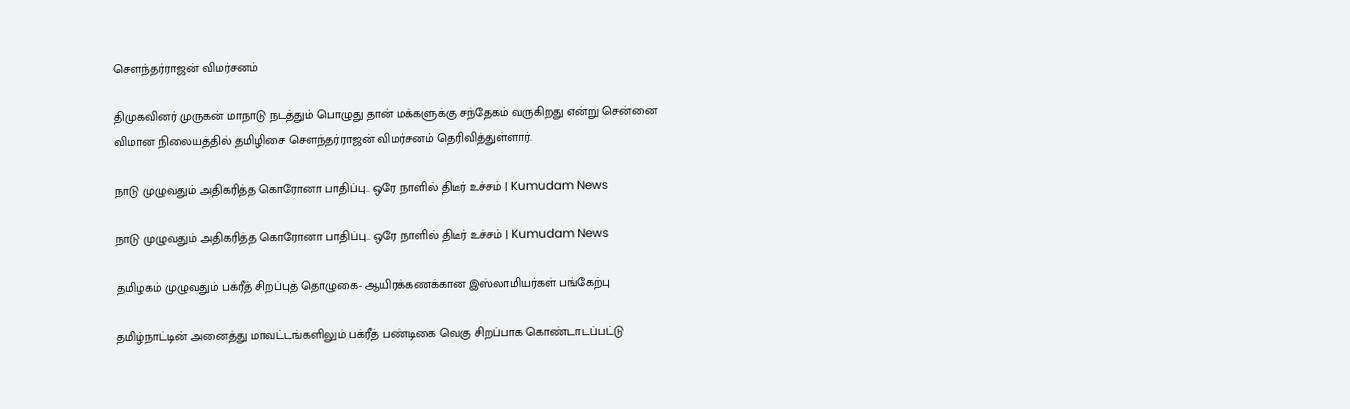சௌந்தர்ராஜன் விமர்சனம்

திமுகவினர் முருகன் மாநாடு நடத்தும் பொழுது தான் மக்களுக்கு சந்தேகம் வருகிறது என்று சென்னை விமான நிலையத்தில் தமிழிசை சௌந்தர்ராஜன் விமர்சனம் தெரிவித்துள்ளார்.

நாடு முழுவதும் அதிகரித்த கொரோனா பாதிப்பு.. ஒரே நாளில் திடீர் உச்சம் | Kumudam News

நாடு முழுவதும் அதிகரித்த கொரோனா பாதிப்பு.. ஒரே நாளில் திடீர் உச்சம் | Kumudam News

தமிழகம் முழுவதும் பக்ரீத் சிறப்புத் தொழுகை- ஆயிரக்கணக்கான இஸ்லாமியர்கள் பங்கேற்பு

தமிழ்நாட்டின் அனைத்து மாவட்டங்களிலும் பக்ரீத் பண்டிகை வெகு சிறப்பாக கொண்டாடப்பட்டு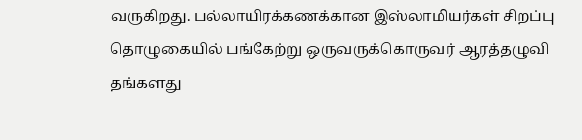வருகிறது. பல்லாயிரக்கணக்கான இஸ்லாமியர்கள் சிறப்பு தொழுகையில் பங்கேற்று ஒருவருக்கொருவர் ஆரத்தழுவி தங்களது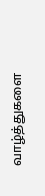வாழ்த்துகளை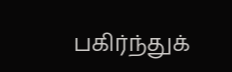பகிர்ந்துக்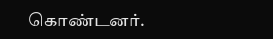கொண்டனர்.